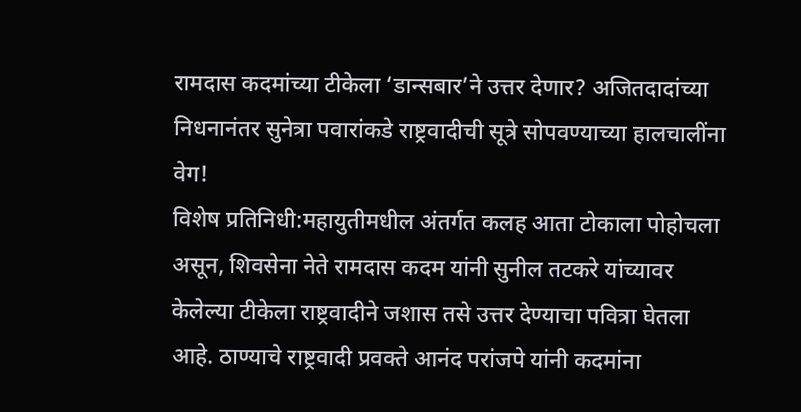रामदास कदमांच्या टीकेला ‘डान्सबार’ने उत्तर देणार? अजितदादांच्या निधनानंतर सुनेत्रा पवारांकडे राष्ट्रवादीची सूत्रे सोपवण्याच्या हालचालींना वेग!
विशेष प्रतिनिधी:महायुतीमधील अंतर्गत कलह आता टोकाला पोहोचला असून, शिवसेना नेते रामदास कदम यांनी सुनील तटकरे यांच्यावर केलेल्या टीकेला राष्ट्रवादीने जशास तसे उत्तर देण्याचा पवित्रा घेतला आहे. ठाण्याचे राष्ट्रवादी प्रवक्ते आनंद परांजपे यांनी कदमांना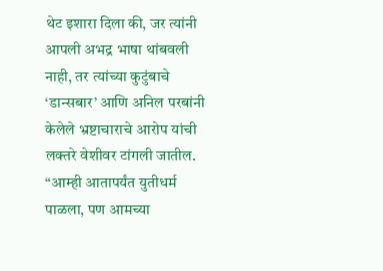थेट इशारा दिला की, जर त्यांनी आपली अभद्र भाषा थांबवली नाही, तर त्यांच्या कुटुंबाचे ‘डान्सबार’ आणि अनिल परबांनी केलेले भ्रष्टाचाराचे आरोप यांची लक्तरे वेशीवर टांगली जातील. “आम्ही आतापर्यंत युतीधर्म पाळला, पण आमच्या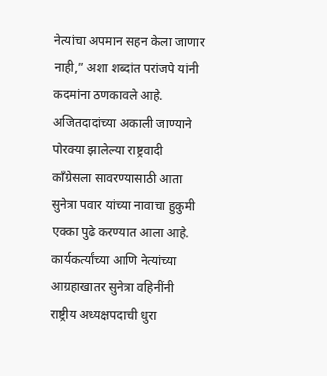नेत्यांचा अपमान सहन केला जाणार नाही,” अशा शब्दांत परांजपे यांनी कदमांना ठणकावले आहे.
अजितदादांच्या अकाली जाण्याने पोरक्या झालेल्या राष्ट्रवादी काँग्रेसला सावरण्यासाठी आता सुनेत्रा पवार यांच्या नावाचा हुकुमी एक्का पुढे करण्यात आला आहे. कार्यकर्त्यांच्या आणि नेत्यांच्या आग्रहाखातर सुनेत्रा वहिनींनी राष्ट्रीय अध्यक्षपदाची धुरा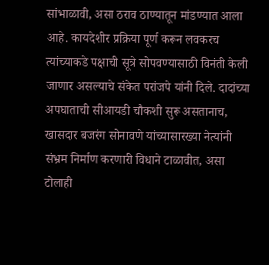सांभाळावी, असा ठराव ठाण्यातून मांडण्यात आला आहे. कायदेशीर प्रक्रिया पूर्ण करून लवकरच त्यांच्याकडे पक्षाची सूत्रे सोपवण्यासाठी विनंती केली जाणार असल्याचे संकेत परांजपे यांनी दिले. दादांच्या अपघाताची सीआयडी चौकशी सुरू असतानाच, खासदार बजरंग सोनावणे यांच्यासारख्या नेत्यांनी संभ्रम निर्माण करणारी विधाने टाळावीत, असा टोलाही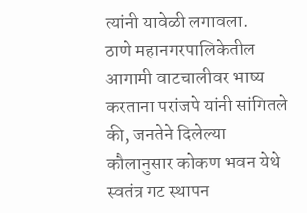त्यांनी यावेळी लगावला.
ठाणे महानगरपालिकेतील आगामी वाटचालीवर भाष्य करताना परांजपे यांनी सांगितले की, जनतेने दिलेल्या कौलानुसार कोकण भवन येथे स्वतंत्र गट स्थापन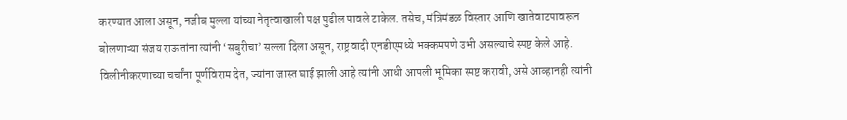करण्यात आला असून, नजीब मुल्ला यांच्या नेतृत्वाखाली पक्ष पुढील पावले टाकेल. तसेच, मंत्रिमंडळ विस्तार आणि खातेवाटपावरून बोलणाऱ्या संजय राऊतांना त्यांनी ‘सबुरीचा’ सल्ला दिला असून, राष्ट्रवादी एनडीएमध्ये भक्कमपणे उभी असल्याचे स्पष्ट केले आहे. विलीनीकरणाच्या चर्चांना पूर्णविराम देत, ज्यांना जास्त घाई झाली आहे त्यांनी आधी आपली भूमिका स्पष्ट करावी, असे आव्हानही त्यांनी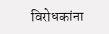विरोधकांना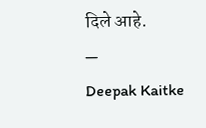दिले आहे.
—
Deepak Kaitke